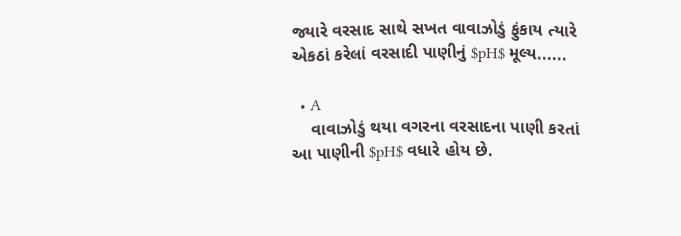જ્યારે વરસાદ સાથે સખત વાવાઝોડું ફુંકાય ત્યારે એકઠાં કરેલાં વરસાદી પાણીનું $pH$ મૂલ્ય......

  • A
    વાવાઝોડું થયા વગરના વરસાદના પાણી કરતાં આ પાણીની $pH$ વધારે હોય છે.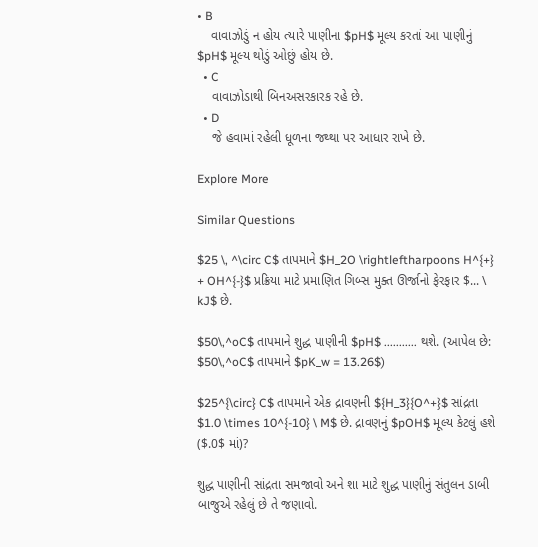• B
    વાવાઝોડું ન હોય ત્યારે પાણીના $pH$ મૂલ્ય કરતાં આ પાણીનું $pH$ મૂલ્ય થોડું ઓછું હોય છે.
  • C
    વાવાઝોડાથી બિનઅસરકારક રહે છે.
  • D
    જે હવામાં રહેલી ધૂળના જથ્થા પર આધાર રાખે છે.

Explore More

Similar Questions

$25 \, ^\circ C$ તાપમાને $H_2O \rightleftharpoons H^{+} + OH^{-}$ પ્રક્રિયા માટે પ્રમાણિત ગિબ્સ મુક્ત ઊર્જાનો ફેરફાર $... \ kJ$ છે.

$50\,^oC$ તાપમાને શુદ્ધ પાણીની $pH$ ........... થશે. (આપેલ છે: $50\,^oC$ તાપમાને $pK_w = 13.26$)

$25^{\circ} C$ તાપમાને એક દ્રાવણની ${H_3}{O^+}$ સાંદ્રતા $1.0 \times 10^{-10} \ M$ છે. દ્રાવણનું $pOH$ મૂલ્ય કેટલું હશે ($.0$ માં)?

શુદ્ધ પાણીની સાંદ્રતા સમજાવો અને શા માટે શુદ્ધ પાણીનું સંતુલન ડાબી બાજુએ રહેલું છે તે જણાવો.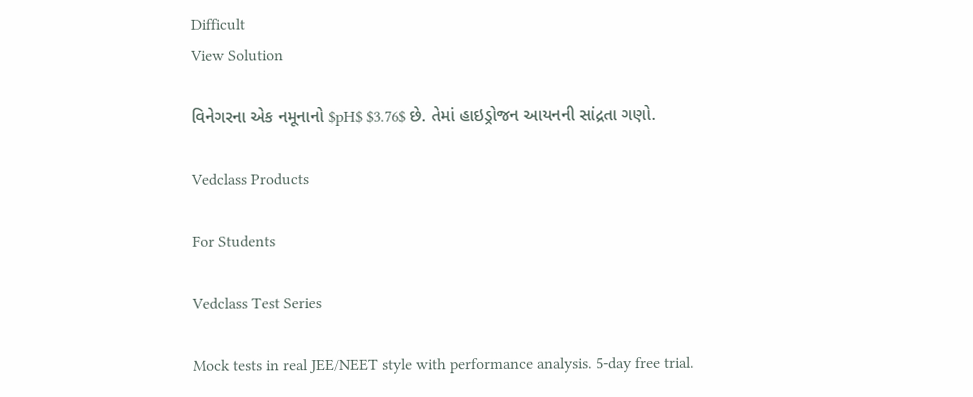Difficult
View Solution

વિનેગરના એક નમૂનાનો $pH$ $3.76$ છે. તેમાં હાઇડ્રોજન આયનની સાંદ્રતા ગણો.

Vedclass Products

For Students

Vedclass Test Series

Mock tests in real JEE/NEET style with performance analysis. 5-day free trial.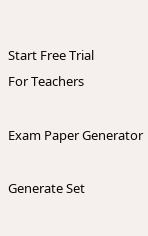Start Free Trial
For Teachers

Exam Paper Generator

Generate Set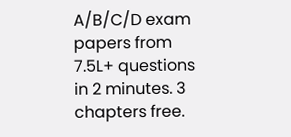A/B/C/D exam papers from 7.5L+ questions in 2 minutes. 3 chapters free.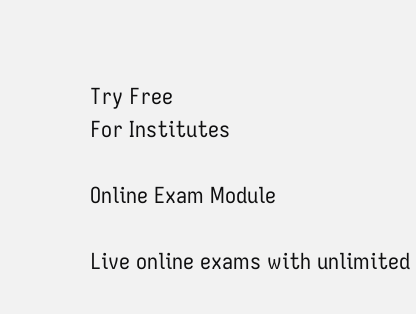Try Free
For Institutes

Online Exam Module

Live online exams with unlimited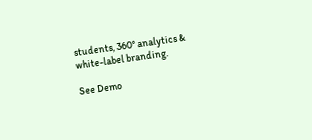students, 360° analytics & white-label branding.

See Demo